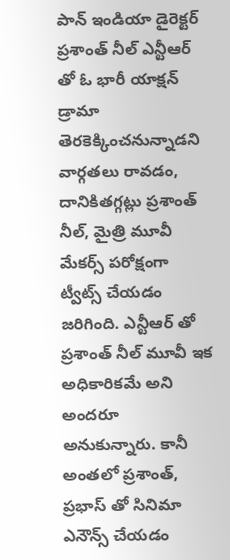పాన్ ఇండియా డైరెక్టర్ ప్రశాంత్ నీల్ ఎన్టీఆర్ తో ఓ భారీ యాక్షన్ డ్రామా తెరకెక్కించనున్నాడని వార్గతలు రావడం, దానికితగ్గట్లు ప్రశాంత్ నీల్, మైత్రి మూవీ మేకర్స్ పరోక్షంగా ట్వీట్స్ చేయడం జరిగింది. ఎన్టీఆర్ తో ప్రశాంత్ నీల్ మూవీ ఇక అధికారికమే అని అందరూ అనుకున్నారు. కానీ అంతలో ప్రశాంత్, ప్రభాస్ తో సినిమా ఎనౌన్స్ చేయడం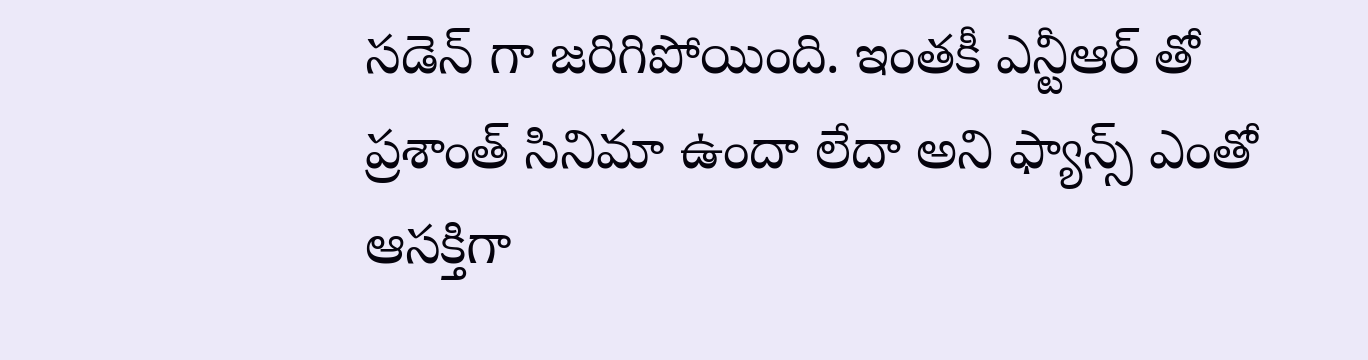సడెన్ గా జరిగిపోయింది. ఇంతకీ ఎన్టీఆర్ తో ప్రశాంత్ సినిమా ఉందా లేదా అని ఫ్యాన్స్ ఎంతో ఆసక్తిగా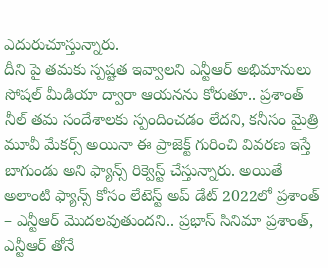ఎదురుచూస్తున్నారు.
దీని పై తమకు స్పష్టత ఇవ్వాలని ఎన్టీఆర్ అభిమానులు సోషల్ మీడియా ద్వారా ఆయనను కోరుతూ.. ప్రశాంత్ నీల్ తమ సందేశాలకు స్పందించడం లేదని, కనీసం మైత్రి మూవీ మేకర్స్ అయినా ఈ ప్రాజెక్ట్ గురించి వివరణ ఇస్తే బాగుండు అని ఫ్యాన్స్ రిక్వెస్ట్ చేస్తున్నారు. అయితే అలాంటి ఫ్యాన్స్ కోసం లేటెస్ట్ అప్ డేట్ 2022లో ప్రశాంత్ – ఎన్టీఆర్ మొదలవుతుందని.. ప్రభాస్ సినిమా ప్రశాంత్, ఎన్టీఆర్ తోనే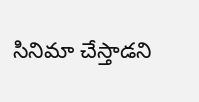సినిమా చేస్తాడని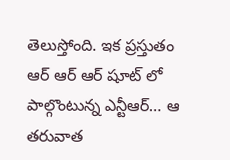తెలుస్తోంది. ఇక ప్రస్తుతం ఆర్ ఆర్ ఆర్ షూట్ లో పాల్గొంటున్న ఎన్టీఆర్… ఆ తరువాత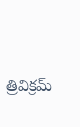త్రివిక్రమ్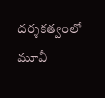దర్శకత్వంలో మూవీ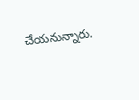చేయనున్నారు.